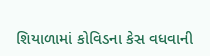શિયાળામાં કોવિડના કેસ વધવાની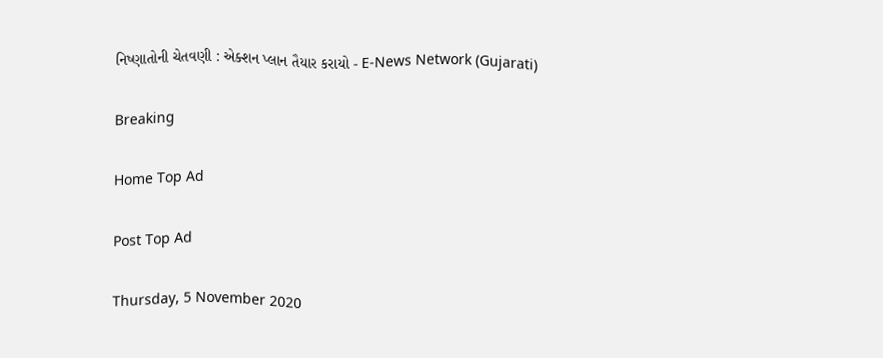નિષ્ણાતોની ચેતવણી : એક્શન પ્લાન તૈયાર કરાયો - E-News Network (Gujarati)

Breaking

Home Top Ad

Post Top Ad

Thursday, 5 November 2020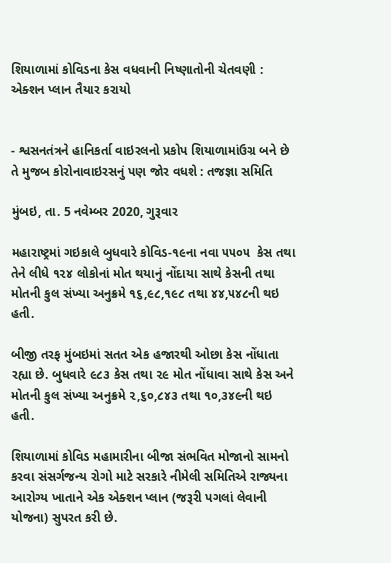શિયાળામાં કોવિડના કેસ વધવાની નિષ્ણાતોની ચેતવણી : એક્શન પ્લાન તૈયાર કરાયો


- શ્વસનતંત્રને હાનિકર્તા વાઇરલનો પ્રકોપ શિયાળામાંઉગ્ર બને છે તે મુજબ કોરોનાવાઇરસનું પણ જોર વધશે : તજજ્ઞા સમિતિ

મુંબઇ, તા. 5 નવેમ્બર 2020, ગુરૂવાર

મહારાષ્ટ્રમાં ગઇકાલે બુધવારે કોવિડ-૧૯ના નવા ૫૫૦૫  કેસ તથા તેને લીધે ૧૨૪ લોકોનાં મોત થયાનું નોંદાયા સાથે કેસની તથા મોતની કુલ સંખ્યા અનુક્રમે ૧૬,૯૮,૧૯૮ તથા ૪૪,૫૪૮ની થઇ હતી.

બીજી તરફ મુંબઇમાં સતત એક હજારથી ઓછા કેસ નોંધાતા રહ્યા છે. બુધવારે ૯૮૩ કેસ તથા ૨૯ મોત નોંધાવા સાથે કેસ અને મોતની કુલ સંખ્યા અનુક્રમે ૨,૬૦,૮૪૩ તથા ૧૦,૩૪૯ની થઇ હતી.

શિયાળામાં કોવિડ મહામારીના બીજા સંભવિત મોજાનો સામનો કરવા સંસર્ગજન્ય રોગો માટે સરકારે નીમેલી સમિતિએ રાજ્યના આરોગ્ય ખાતાને એક એક્શન પ્લાન (જરૂરી પગલાં લેવાની યોજના) સુપરત કરી છે.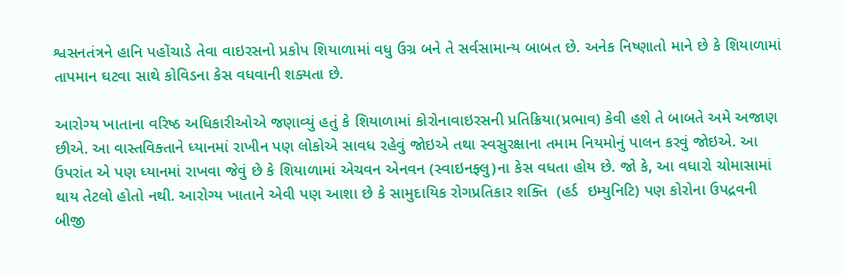શ્વસનતંત્રને હાનિ પહોંચાડે તેવા વાઇરસનો પ્રકોપ શિયાળામાં વધુ ઉગ્ર બને તે સર્વસામાન્ય બાબત છે. અનેક નિષ્ણાતો માને છે કે શિયાળામાં તાપમાન ઘટવા સાથે કોવિડના કેસ વધવાની શક્યતા છે.

આરોગ્ય ખાતાના વરિષ્ઠ અધિકારીઓએ જણાવ્યું હતું કે શિયાળામાં કોરોનાવાઇરસની પ્રતિક્રિયા(પ્રભાવ) કેવી હશે તે બાબતે અમે અજાણ છીએ. આ વાસ્તવિક્તાને ધ્યાનમાં રાખીન પણ લોકોએ સાવધ રહેવું જોઇએ તથા સ્વસુરક્ષાના તમામ નિયમોનું પાલન કરવું જોઇએ. આ ઉપરાંત એ પણ ધ્યાનમાં રાખવા જેવું છે કે શિયાળામાં એચવન એનવન (સ્વાઇનફ્લુ)ના કેસ વધતા હોય છે. જો કે, આ વધારો ચોમાસામાં થાય તેટલો હોતો નથી. આરોગ્ય ખાતાને એવી પણ આશા છે કે સામુદાયિક રોગપ્રતિકાર શક્તિ  (હર્ડ  ઇમ્યુનિટિ) પણ કોરોના ઉપદ્રવની બીજી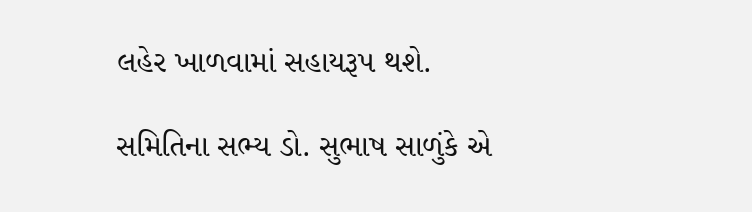લહેર ખાળવામાં સહાયરૂપ થશે.

સમિતિના સભ્ય ડો. સુભાષ સાળુંકે એ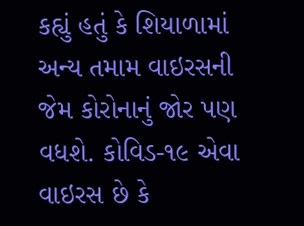કહ્યું હતું કે શિયાળામાં અન્ય તમામ વાઇરસની જેમ કોરોનાનું જોર પણ વધશે. કોવિડ-૧૯ એવા વાઇરસ છે કે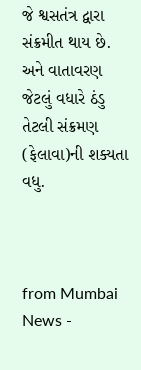જે શ્વસતંત્ર દ્વારા સંક્રમીત થાય છે. અને વાતાવરણ જેટલું વધારે ઠંડુ તેટલી સંક્રમણ (ફેલાવા)ની શક્યતા વધુ.



from Mumbai News -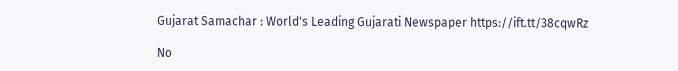Gujarat Samachar : World's Leading Gujarati Newspaper https://ift.tt/38cqwRz

No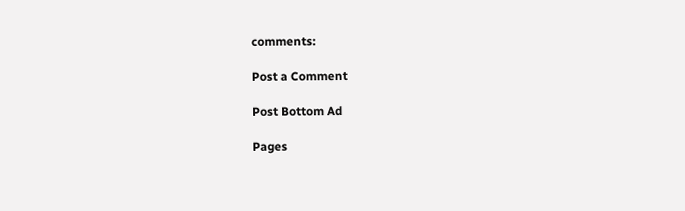comments:

Post a Comment

Post Bottom Ad

Pages